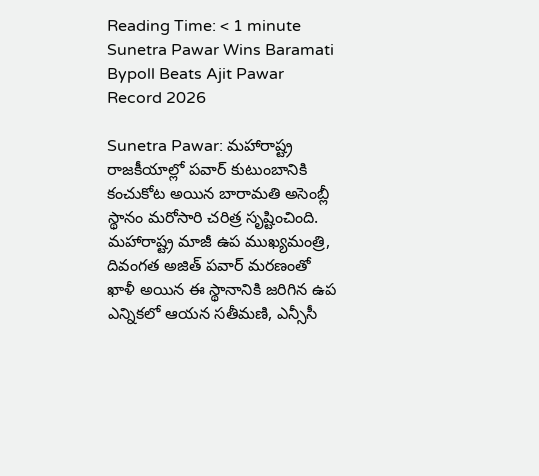Reading Time: < 1 minute
Sunetra Pawar Wins Baramati Bypoll Beats Ajit Pawar Record 2026

Sunetra Pawar: మహారాష్ట్ర రాజకీయాల్లో పవార్ కుటుంబానికి కంచుకోట అయిన బారామతి అసెంబ్లీ స్థానం మరోసారి చరిత్ర సృష్టించింది. మహారాష్ట్ర మాజీ ఉప ముఖ్యమంత్రి, దివంగత అజిత్ పవార్ మరణంతో ఖాళీ అయిన ఈ స్థానానికి జరిగిన ఉప ఎన్నికలో ఆయన సతీమణి, ఎన్సీసీ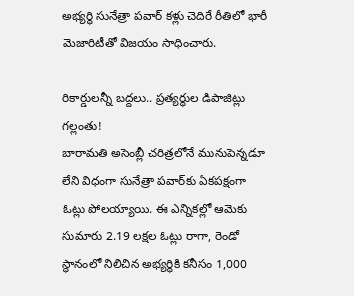అభ్యర్థి సునేత్రా పవార్ కళ్లు చెదిరే రీతిలో భారీ మెజారిటీతో విజయం సాధించారు.

రికార్డులన్నీ బద్దలు.. ప్రత్యర్థుల డిపాజిట్లు గల్లంతు!
బారామతి అసెంబ్లీ చరిత్రలోనే మునుపెన్నడూ లేని విధంగా సునేత్రా పవార్‌కు ఏకపక్షంగా ఓట్లు పోలయ్యాయి. ఈ ఎన్నికల్లో ఆమెకు సుమారు 2.19 లక్షల ఓట్లు రాగా, రెండో స్థానంలో నిలిచిన అభ్యర్థికి కనీసం 1,000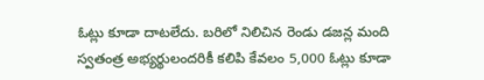ఓట్లు కూడా దాటలేదు. బరిలో నిలిచిన రెండు డజన్ల మంది స్వతంత్ర అభ్యర్థులందరికీ కలిపి కేవలం 5,000 ఓట్లు కూడా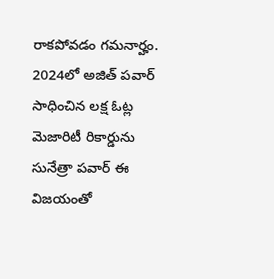రాకపోవడం గమనార్హం. 2024లో అజిత్ పవార్ సాధించిన లక్ష ఓట్ల మెజారిటీ రికార్డును సునేత్రా పవార్ ఈ విజయంతో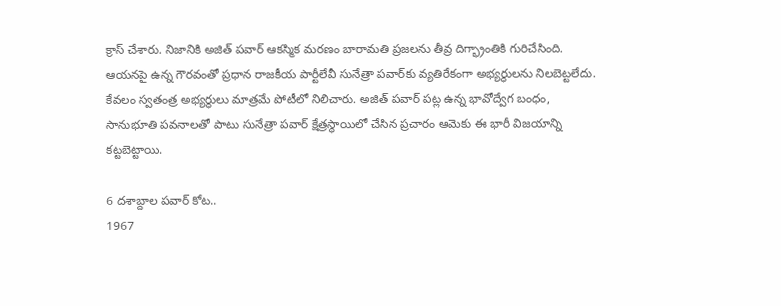క్రాస్ చేశారు. నిజానికి అజిత్ పవార్ ఆకస్మిక మరణం బారామతి ప్రజలను తీవ్ర దిగ్భ్రాంతికి గురిచేసింది. ఆయనపై ఉన్న గౌరవంతో ప్రధాన రాజకీయ పార్టీలేవీ సునేత్రా పవార్‌కు వ్యతిరేకంగా అభ్యర్థులను నిలబెట్టలేదు. కేవలం స్వతంత్ర అభ్యర్థులు మాత్రమే పోటీలో నిలిచారు. అజిత్ పవార్ పట్ల ఉన్న భావోద్వేగ బంధం, సానుభూతి పవనాలతో పాటు సునేత్రా పవార్ క్షేత్రస్థాయిలో చేసిన ప్రచారం ఆమెకు ఈ భారీ విజయాన్ని కట్టబెట్టాయి.

6 దశాబ్దాల పవార్ కోట..
1967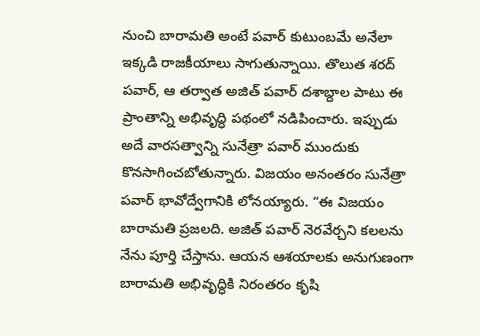నుంచి బారామతి అంటే పవార్ కుటుంబమే అనేలా ఇక్కడి రాజకీయాలు సాగుతున్నాయి. తొలుత శరద్ పవార్, ఆ తర్వాత అజిత్ పవార్ దశాబ్దాల పాటు ఈ ప్రాంతాన్ని అభివృద్ధి పథంలో నడిపించారు. ఇప్పుడు అదే వారసత్వాన్ని సునేత్రా పవార్ ముందుకు కొనసాగించబోతున్నారు. విజయం అనంతరం సునేత్రా పవార్ భావోద్వేగానికి లోనయ్యారు. “ఈ విజయం బారామతి ప్రజలది. అజిత్ పవార్ నెరవేర్చని కలలను నేను పూర్తి చేస్తాను. ఆయన ఆశయాలకు అనుగుణంగా బారామతి అభివృద్ధికి నిరంతరం కృషి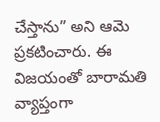చేస్తాను” అని ఆమె ప్రకటించారు. ఈ విజయంతో బారామతి వ్యాప్తంగా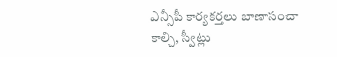ఎన్సీపీ కార్యకర్తలు బాణాసంచా కాల్చి, స్వీట్లు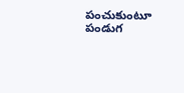పంచుకుంటూ పండుగ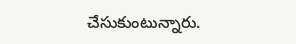చేసుకుంటున్నారు.